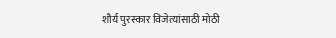शौर्य पुरस्कार विजेत्यांसाठी मोठी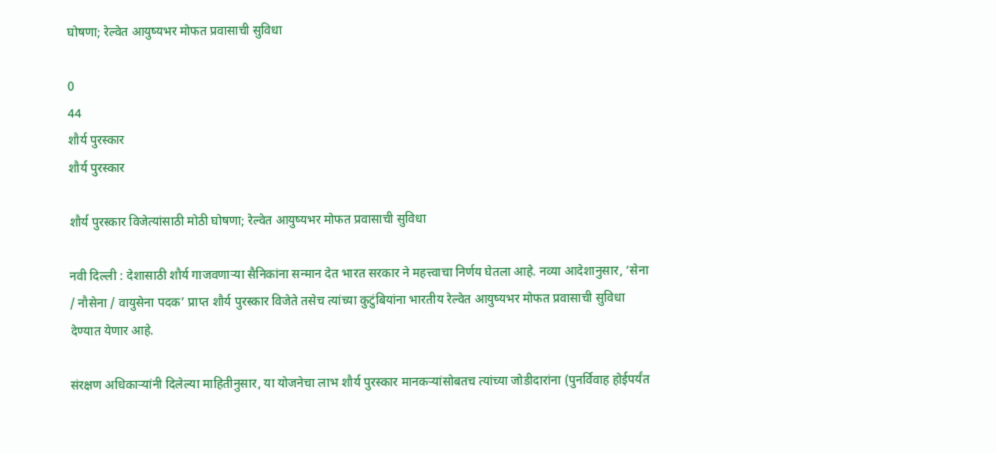घोषणा; रेल्वेत आयुष्यभर मोफत प्रवासाची सुविधा

0
44
शौर्य पुरस्कार
शौर्य पुरस्कार

शौर्य पुरस्कार विजेत्यांसाठी मोठी घोषणा; रेल्वेत आयुष्यभर मोफत प्रवासाची सुविधा

नवी दिल्ली : देशासाठी शौर्य गाजवणाऱ्या सैनिकांना सन्मान देत भारत सरकार ने महत्त्वाचा निर्णय घेतला आहे. नव्या आदेशानुसार, ‘सेना / नौसेना / वायुसेना पदक’ प्राप्त शौर्य पुरस्कार विजेते तसेच त्यांच्या कुटुंबियांना भारतीय रेल्वेत आयुष्यभर मोफत प्रवासाची सुविधा देण्यात येणार आहे.

संरक्षण अधिकाऱ्यांनी दिलेल्या माहितीनुसार, या योजनेचा लाभ शौर्य पुरस्कार मानकऱ्यांसोबतच त्यांच्या जोडीदारांना (पुनर्विवाह होईपर्यंत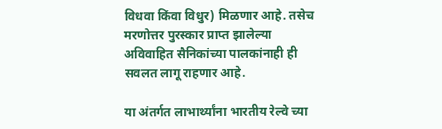विधवा किंवा विधुर) मिळणार आहे. तसेच मरणोत्तर पुरस्कार प्राप्त झालेल्या अविवाहित सैनिकांच्या पालकांनाही ही सवलत लागू राहणार आहे.

या अंतर्गत लाभार्थ्यांना भारतीय रेल्वे च्या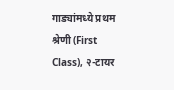गाड्यांमध्ये प्रथम श्रेणी (First Class), २-टायर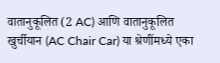वातानुकूलित (2 AC) आणि वातानुकूलित खुर्चीयान (AC Chair Car) या श्रेणींमध्ये एका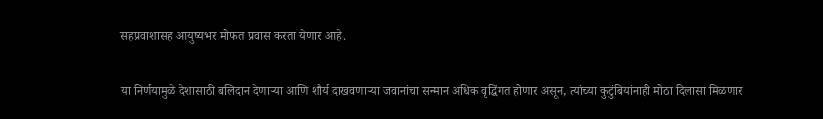सहप्रवाशासह आयुष्यभर मोफत प्रवास करता येणार आहे.

या निर्णयामुळे देशासाठी बलिदान देणाऱ्या आणि शौर्य दाखवणाऱ्या जवानांचा सन्मान अधिक वृद्धिंगत होणार असून, त्यांच्या कुटुंबियांनाही मोठा दिलासा मिळणार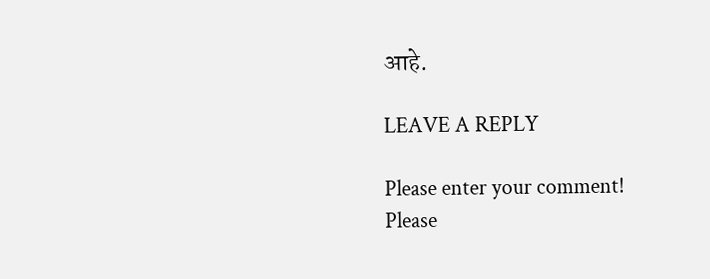आहे.

LEAVE A REPLY

Please enter your comment!
Please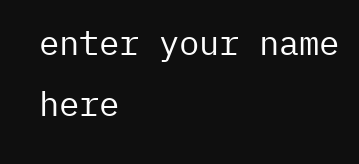enter your name here